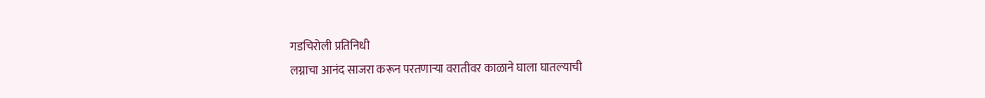गडचिरोली प्रतिनिधी
लग्नाचा आनंद साजरा करून परतणाऱ्या वरातीवर काळाने घाला घातल्याची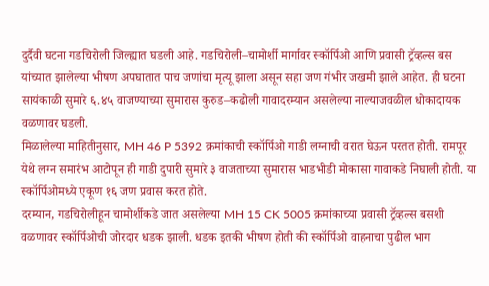दुर्दैवी घटना गडचिरोली जिल्ह्यात घडली आहे. गडचिरोली–चामोर्शी मार्गावर स्कॉर्पिओ आणि प्रवासी ट्रॅव्हल्स बस यांच्यात झालेल्या भीषण अपघातात पाच जणांचा मृत्यू झाला असून सहा जण गंभीर जखमी झाले आहेत. ही घटना सायंकाळी सुमारे ६.४५ वाजण्याच्या सुमारास कुरुड–कढोली गावादरम्यान असलेल्या नाल्याजवळील धोकादायक वळणावर घडली.
मिळालेल्या माहितीनुसार, MH 46 P 5392 क्रमांकाची स्कॉर्पिओ गाडी लग्नाची वरात घेऊन परतत होती. रामपूर येथे लग्न समारंभ आटोपून ही गाडी दुपारी सुमारे ३ वाजताच्या सुमारास भाडभीडी मोकासा गावाकडे निघाली होती. या स्कॉर्पिओमध्ये एकूण १६ जण प्रवास करत होते.
दरम्यान, गडचिरोलीहून चामोर्शीकडे जात असलेल्या MH 15 CK 5005 क्रमांकाच्या प्रवासी ट्रॅव्हल्स बसशी वळणावर स्कॉर्पिओची जोरदार धडक झाली. धडक इतकी भीषण होती की स्कॉर्पिओ वाहनाचा पुढील भाग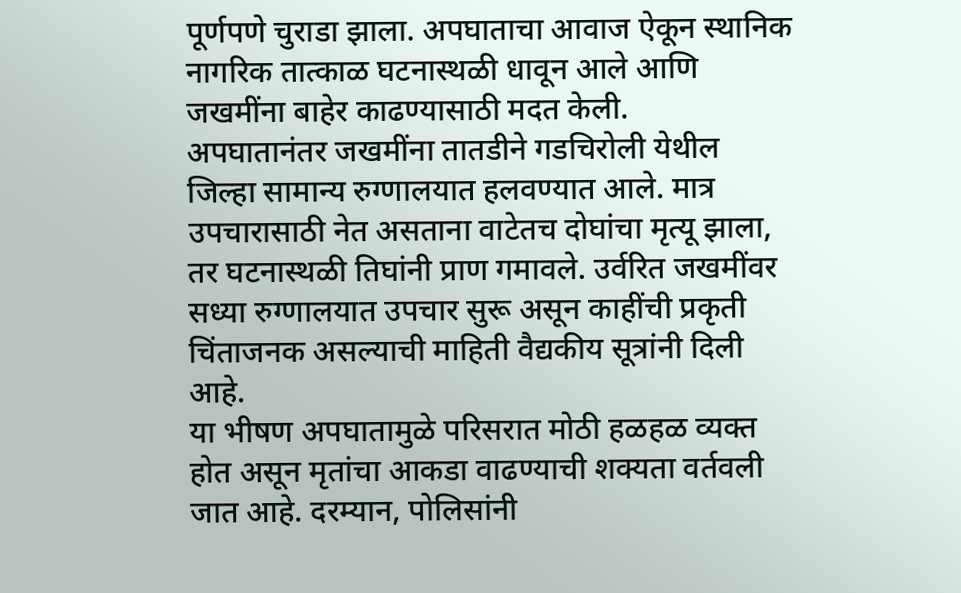पूर्णपणे चुराडा झाला. अपघाताचा आवाज ऐकून स्थानिक नागरिक तात्काळ घटनास्थळी धावून आले आणि जखमींना बाहेर काढण्यासाठी मदत केली.
अपघातानंतर जखमींना तातडीने गडचिरोली येथील जिल्हा सामान्य रुग्णालयात हलवण्यात आले. मात्र उपचारासाठी नेत असताना वाटेतच दोघांचा मृत्यू झाला, तर घटनास्थळी तिघांनी प्राण गमावले. उर्वरित जखमींवर सध्या रुग्णालयात उपचार सुरू असून काहींची प्रकृती चिंताजनक असल्याची माहिती वैद्यकीय सूत्रांनी दिली आहे.
या भीषण अपघातामुळे परिसरात मोठी हळहळ व्यक्त होत असून मृतांचा आकडा वाढण्याची शक्यता वर्तवली जात आहे. दरम्यान, पोलिसांनी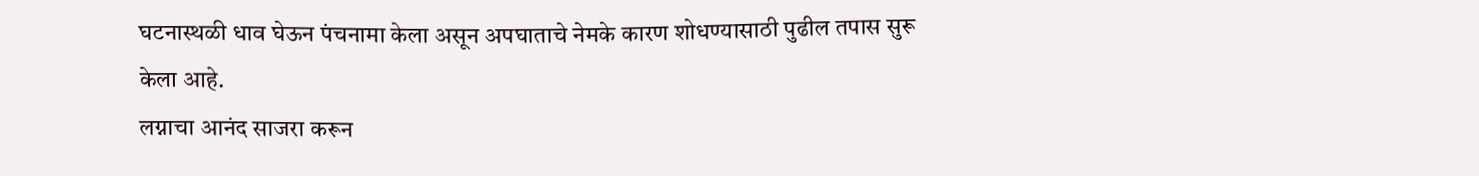घटनास्थळी धाव घेऊन पंचनामा केला असून अपघाताचे नेमके कारण शोधण्यासाठी पुढील तपास सुरू केला आहे.
लग्नाचा आनंद साजरा करून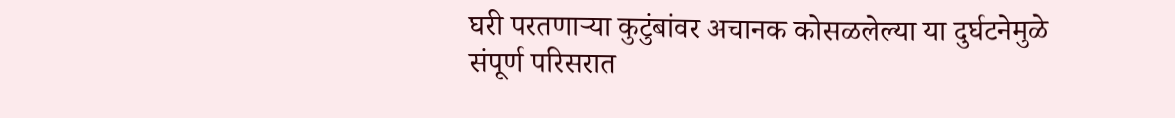घरी परतणाऱ्या कुटुंबांवर अचानक कोसळलेल्या या दुर्घटनेमुळे संपूर्ण परिसरात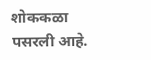शोककळा पसरली आहे.